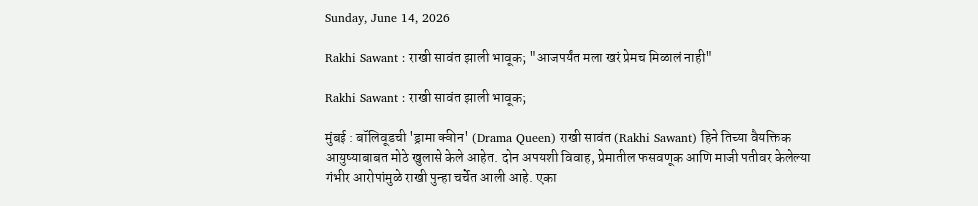Sunday, June 14, 2026

Rakhi Sawant : राखी सावंत झाली भावूक; "आजपर्यंत मला खरं प्रेमच मिळालं नाही"

Rakhi Sawant : राखी सावंत झाली भावूक;

मुंबई : बॉलिवूडची 'ड्रामा क्वीन' (Drama Queen) राखी सावंत (Rakhi Sawant) हिने तिच्या वैयक्तिक आयुष्याबाबत मोठे खुलासे केले आहेत. दोन अपयशी विवाह, प्रेमातील फसवणूक आणि माजी पतीवर केलेल्या गंभीर आरोपांमुळे राखी पुन्हा चर्चेत आली आहे. एका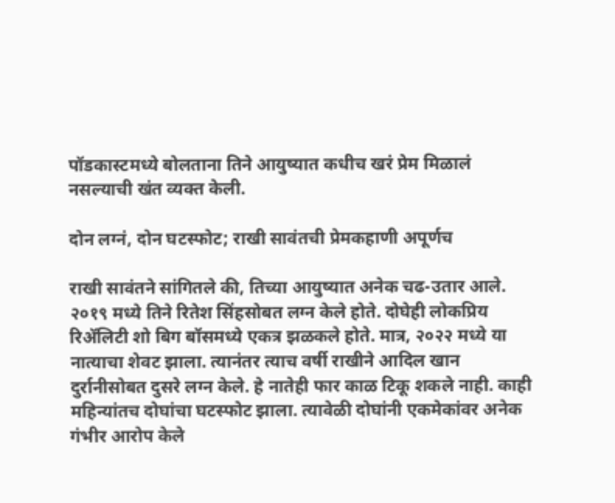पॉडकास्टमध्ये बोलताना तिने आयुष्यात कधीच खरं प्रेम मिळालं नसल्याची खंत व्यक्त केली.

दोन लग्नं, दोन घटस्फोट; राखी सावंतची प्रेमकहाणी अपूर्णच

राखी सावंतने सांगितले की, तिच्या आयुष्यात अनेक चढ-उतार आले. २०१९ मध्ये तिने रितेश सिंहसोबत लग्न केले होते. दोघेही लोकप्रिय रिॲलिटी शो बिग बॉसमध्ये एकत्र झळकले होते. मात्र, २०२२ मध्ये या नात्याचा शेवट झाला. त्यानंतर त्याच वर्षी राखीने आदिल खान दुर्रानीसोबत दुसरे लग्न केले. हे नातेही फार काळ टिकू शकले नाही. काही महिन्यांतच दोघांचा घटस्फोट झाला. त्यावेळी दोघांनी एकमेकांवर अनेक गंभीर आरोप केले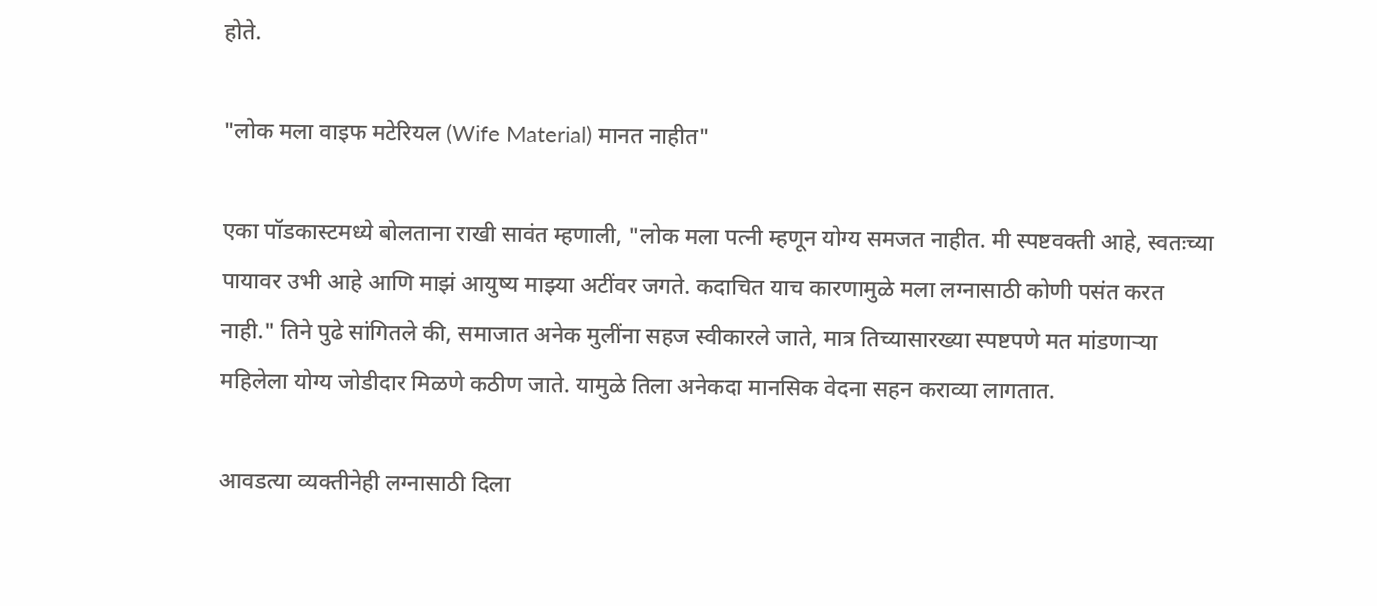होते.

"लोक मला वाइफ मटेरियल (Wife Material) मानत नाहीत"

एका पॉडकास्टमध्ये बोलताना राखी सावंत म्हणाली, "लोक मला पत्नी म्हणून योग्य समजत नाहीत. मी स्पष्टवक्ती आहे, स्वतःच्या पायावर उभी आहे आणि माझं आयुष्य माझ्या अटींवर जगते. कदाचित याच कारणामुळे मला लग्नासाठी कोणी पसंत करत नाही." तिने पुढे सांगितले की, समाजात अनेक मुलींना सहज स्वीकारले जाते, मात्र तिच्यासारख्या स्पष्टपणे मत मांडणाऱ्या महिलेला योग्य जोडीदार मिळणे कठीण जाते. यामुळे तिला अनेकदा मानसिक वेदना सहन कराव्या लागतात.

आवडत्या व्यक्तीनेही लग्नासाठी दिला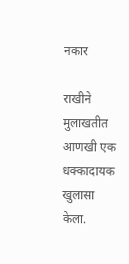नकार

राखीने मुलाखतीत आणखी एक धक्कादायक खुलासा केला.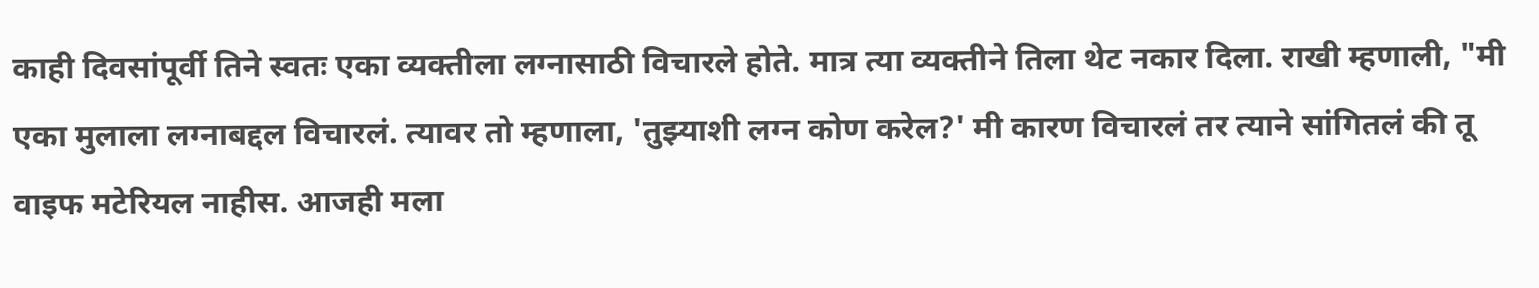काही दिवसांपूर्वी तिने स्वतः एका व्यक्तीला लग्नासाठी विचारले होते. मात्र त्या व्यक्तीने तिला थेट नकार दिला. राखी म्हणाली, "मी एका मुलाला लग्नाबद्दल विचारलं. त्यावर तो म्हणाला, 'तुझ्याशी लग्न कोण करेल?' मी कारण विचारलं तर त्याने सांगितलं की तू वाइफ मटेरियल नाहीस. आजही मला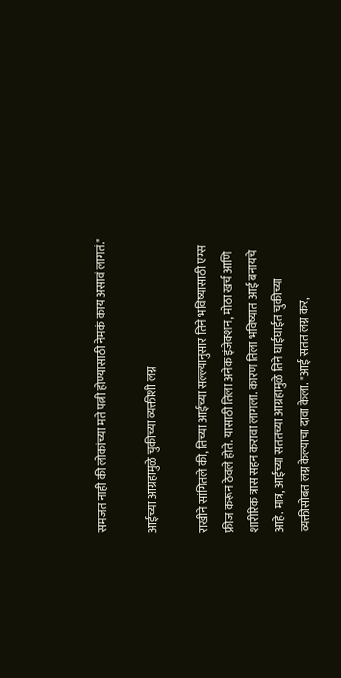समजत नाही की लोकांच्या मते पत्नी होण्यासाठी नेमकं काय असावं लागतं."

आईच्या आग्रहामुळे चुकीच्या व्यक्तीशी लग्न

राखीने सांगितले की, तिच्या आईच्या सल्ल्यानुसार तिने भविष्यासाठी एग्स फ्रीज करून ठेवले होते. यासाठी तिला अनेक इंजेक्शन, मोठा खर्च आणि शारीरिक त्रास सहन करावा लागला. कारण तिला भविष्यात आई बनायचे आहे. मात्र, आईच्या सततच्या आग्रहामुळे तिने घाईघाईत चुकीच्या व्यक्तीसोबत लग्न केल्याचा दावा केला. "आई सतत लग्न कर,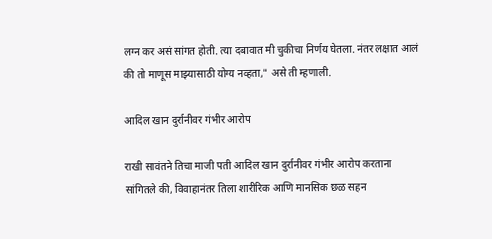लग्न कर असं सांगत होती. त्या दबावात मी चुकीचा निर्णय घेतला. नंतर लक्षात आलं की तो माणूस माझ्यासाठी योग्य नव्हता," असे ती म्हणाली.

आदिल खान दुर्रानीवर गंभीर आरोप

राखी सावंतने तिचा माजी पती आदिल खान दुर्रानीवर गंभीर आरोप करताना सांगितले की, विवाहानंतर तिला शारीरिक आणि मानसिक छळ सहन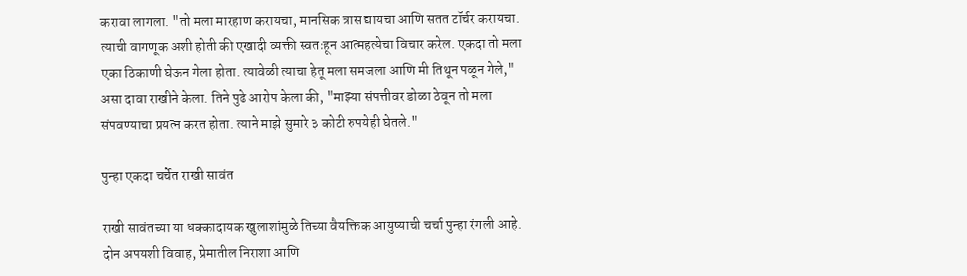करावा लागला. "तो मला मारहाण करायचा, मानसिक त्रास द्यायचा आणि सतत टॉर्चर करायचा. त्याची वागणूक अशी होती की एखादी व्यक्ती स्वतःहून आत्महत्येचा विचार करेल. एकदा तो मला एका ठिकाणी घेऊन गेला होता. त्यावेळी त्याचा हेतू मला समजला आणि मी तिथून पळून गेले," असा दावा राखीने केला. तिने पुढे आरोप केला की, "माझ्या संपत्तीवर डोळा ठेवून तो मला संपवण्याचा प्रयत्न करत होता. त्याने माझे सुमारे ३ कोटी रुपयेही घेतले."

पुन्हा एकदा चर्चेत राखी सावंत

राखी सावंतच्या या धक्कादायक खुलाशांमुळे तिच्या वैयक्तिक आयुष्याची चर्चा पुन्हा रंगली आहे. दोन अपयशी विवाह, प्रेमातील निराशा आणि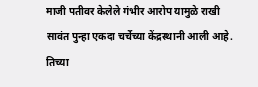माजी पतीवर केलेले गंभीर आरोप यामुळे राखी सावंत पुन्हा एकदा चर्चेच्या केंद्रस्थानी आली आहे. तिच्या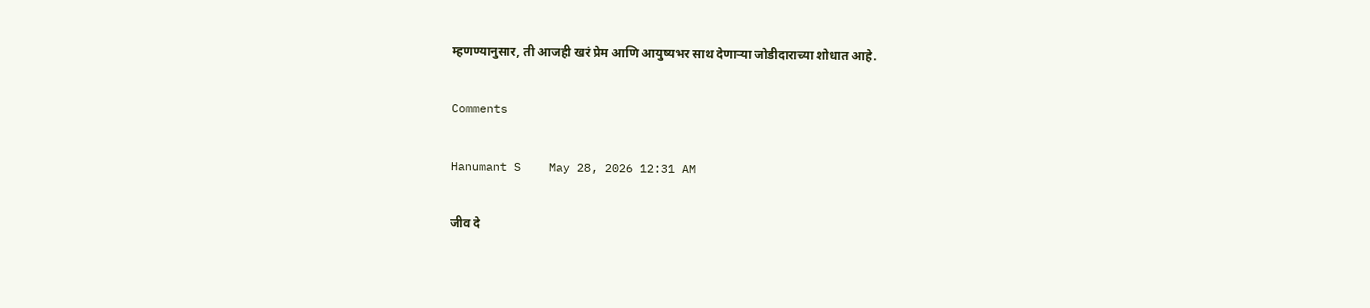म्हणण्यानुसार, ती आजही खरं प्रेम आणि आयुष्यभर साथ देणाऱ्या जोडीदाराच्या शोधात आहे.

Comments

Hanumant S    May 28, 2026 12:31 AM

जीव दे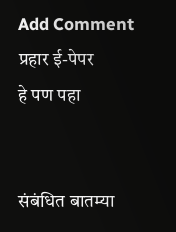Add Comment
प्रहार ई-पेपर
हे पण पहा


संबंधित बातम्या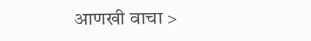आणखी वाचा >